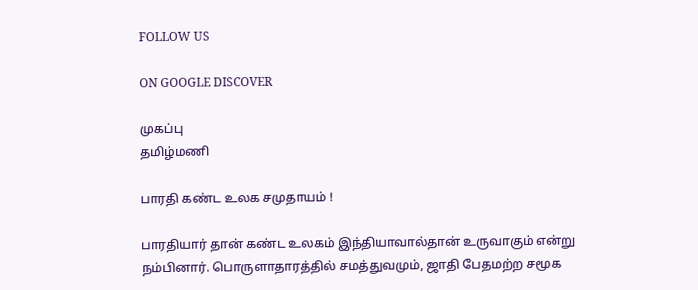FOLLOW US

ON GOOGLE DISCOVER

முகப்பு
தமிழ்மணி

பாரதி கண்ட உலக சமுதாயம் !

பாரதியார் தான் கண்ட உலகம் இந்தியாவால்தான் உருவாகும் என்று நம்பினார். பொருளாதாரத்தில் சமத்துவமும், ஜாதி பேதமற்ற சமூக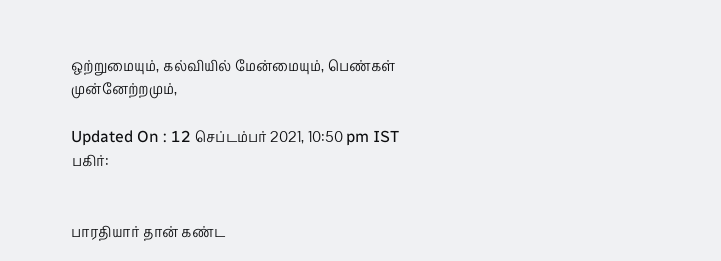ஒற்றுமையும், கல்வியில் மேன்மையும், பெண்கள் முன்னேற்றமும்,

Updated On : 12 செப்டம்பர் 2021, 10:50 pm IST
பகிர்:


பாரதியார் தான் கண்ட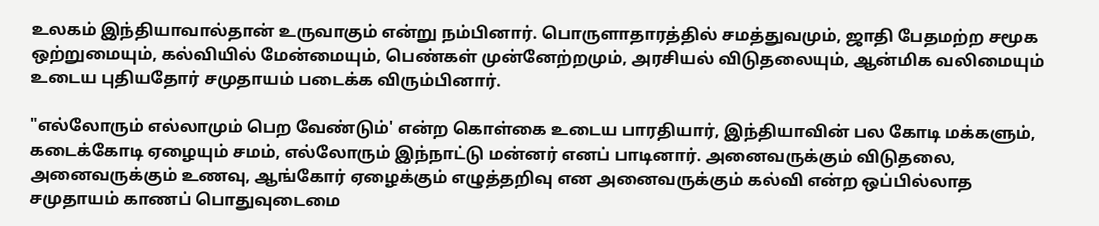உலகம் இந்தியாவால்தான் உருவாகும் என்று நம்பினார். பொருளாதாரத்தில் சமத்துவமும், ஜாதி பேதமற்ற சமூக ஒற்றுமையும், கல்வியில் மேன்மையும், பெண்கள் முன்னேற்றமும், அரசியல் விடுதலையும், ஆன்மிக வலிமையும் உடைய புதியதோர் சமுதாயம் படைக்க விரும்பினார்.

"எல்லோரும் எல்லாமும் பெற வேண்டும்' என்ற கொள்கை உடைய பாரதியார், இந்தியாவின் பல கோடி மக்களும், கடைக்கோடி ஏழையும் சமம், எல்லோரும் இந்நாட்டு மன்னர் எனப் பாடினார். அனைவருக்கும் விடுதலை, அனைவருக்கும் உணவு, ஆங்கோர் ஏழைக்கும் எழுத்தறிவு என அனைவருக்கும் கல்வி என்ற ஒப்பில்லாத சமுதாயம் காணப் பொதுவுடைமை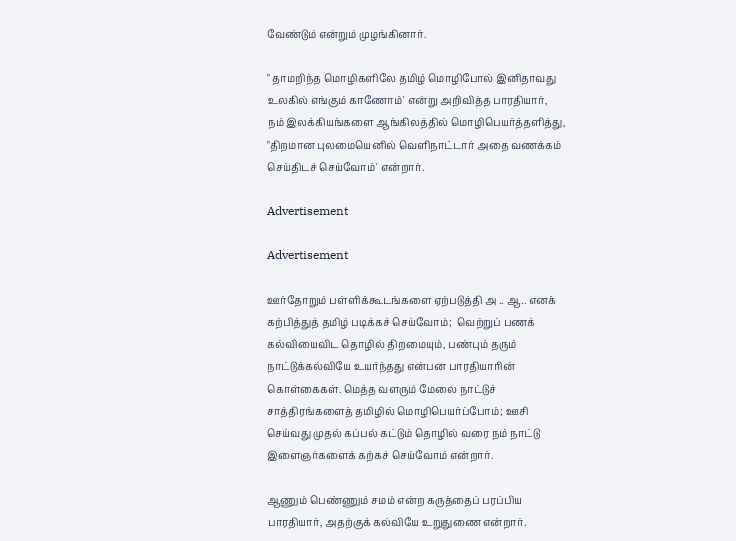வேண்டும் என்றும் முழங்கினார்.

" தாமறிந்த மொழிகளிலே தமிழ் மொழிபோல் இனிதாவது உலகில் எங்கும் காணோம்' என்று அறிவித்த பாரதியார்,  நம் இலக்கியங்களை ஆங்கிலத்தில் மொழிபெயர்த்தளித்து, "திறமான புலமையெனில் வெளிநாட்டார் அதை வணக்கம் செய்திடச் செய்வோம்' என்றார்.

Advertisement

Advertisement

ஊர்தோறும் பள்ளிக்கூடங்களை ஏற்படுத்தி அ .. ஆ.. எனக் கற்பித்துத் தமிழ் படிக்கச் செய்வோம்;  வெற்றுப் பணக் கல்வியைவிட தொழில் திறமையும், பண்பும் தரும் நாட்டுக்கல்வியே உயர்ந்தது என்பன பாரதியாரின் கொள்கைகள். மெத்த வளரும் மேலை நாட்டுச் சாத்திரங்களைத் தமிழில் மொழிபெயர்ப்போம்; ஊசி செய்வது முதல் கப்பல் கட்டும் தொழில் வரை நம் நாட்டு இளைஞர்களைக் கற்கச் செய்வோம் என்றார்.

ஆணும் பெண்ணும் சமம் என்ற கருத்தைப் பரப்பிய பாரதியார், அதற்குக் கல்வியே உறுதுணை என்றார்.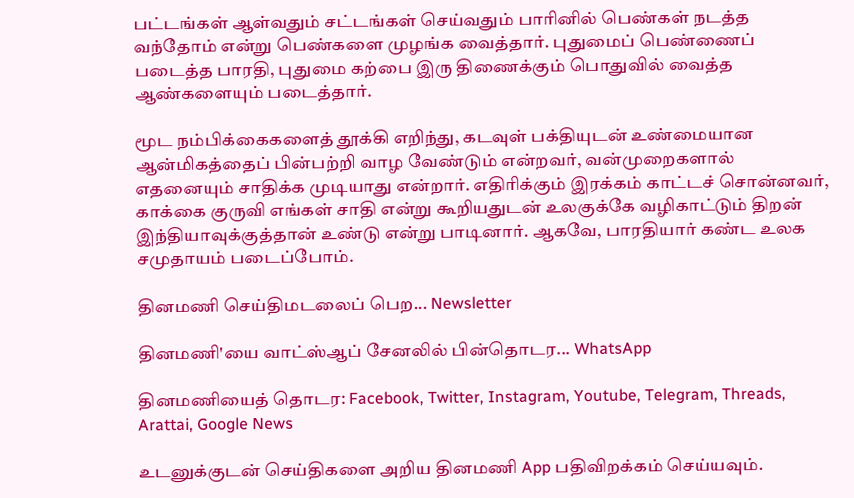பட்டங்கள் ஆள்வதும் சட்டங்கள் செய்வதும் பாரினில் பெண்கள் நடத்த வந்தோம் என்று பெண்களை முழங்க வைத்தார். புதுமைப் பெண்ணைப் படைத்த பாரதி, புதுமை கற்பை இரு திணைக்கும் பொதுவில் வைத்த ஆண்களையும் படைத்தார்.

மூட நம்பிக்கைகளைத் தூக்கி எறிந்து, கடவுள் பக்தியுடன் உண்மையான ஆன்மிகத்தைப் பின்பற்றி வாழ வேண்டும் என்றவர், வன்முறைகளால் எதனையும் சாதிக்க முடியாது என்றார். எதிரிக்கும் இரக்கம் காட்டச் சொன்னவர், காக்கை குருவி எங்கள் சாதி என்று கூறியதுடன் உலகுக்கே வழிகாட்டும் திறன் இந்தியாவுக்குத்தான் உண்டு என்று பாடினார். ஆகவே, பாரதியார் கண்ட உலக சமுதாயம் படைப்போம்.

தினமணி செய்திமடலைப் பெற... Newsletter

தினமணி'யை வாட்ஸ்ஆப் சேனலில் பின்தொடர... WhatsApp

தினமணியைத் தொடர: Facebook, Twitter, Instagram, Youtube, Telegram, Threads, Arattai, Google News

உடனுக்குடன் செய்திகளை அறிய தினமணி App பதிவிறக்கம் செய்யவும்.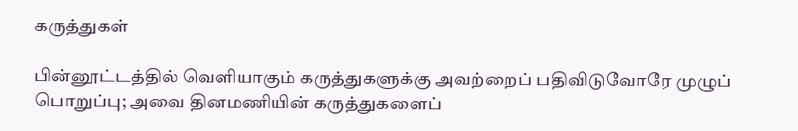கருத்துகள்

பின்னூட்டத்தில் வெளியாகும் கருத்துகளுக்கு அவற்றைப் பதிவிடுவோரே முழுப் பொறுப்பு; அவை தினமணியின் கருத்துகளைப்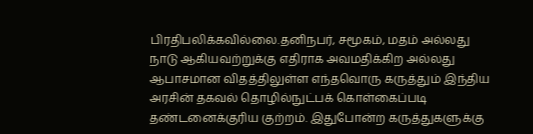பிரதிபலிக்கவில்லை.தனிநபர், சமூகம், மதம் அல்லது நாடு ஆகியவற்றுக்கு எதிராக அவமதிக்கிற அல்லது ஆபாசமான விதத்திலுள்ள எந்தவொரு கருத்தும் இந்திய அரசின் தகவல் தொழில்நுட்பக் கொள்கைப்படி தண்டனைக்குரிய குற்றம். இதுபோன்ற கருத்துகளுக்கு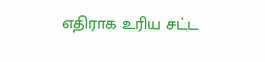எதிராக உரிய சட்ட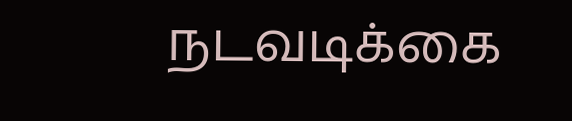நடவடிக்கை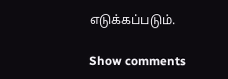எடுக்கப்படும்.

Show comments